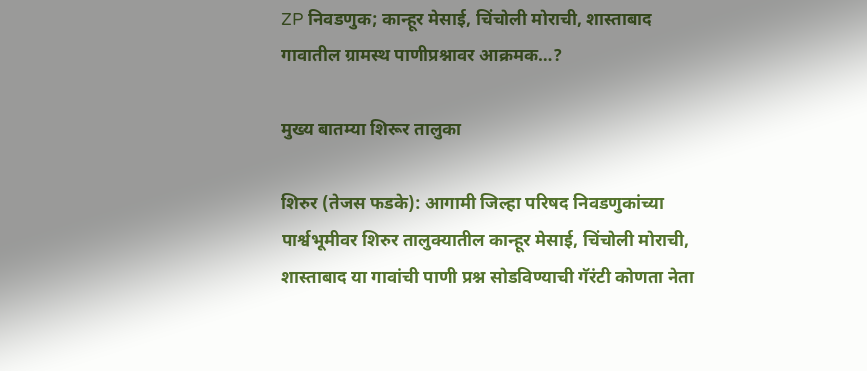ZP निवडणुक; कान्हूर मेसाई, चिंचोली मोराची, शास्ताबाद गावातील ग्रामस्थ पाणीप्रश्नावर आक्रमक…?

मुख्य बातम्या शिरूर तालुका

शिरुर (तेजस फडके): आगामी जिल्हा परिषद निवडणुकांच्या पार्श्वभूमीवर शिरुर तालुक्यातील कान्हूर मेसाई, चिंचोली मोराची, शास्ताबाद या गावांची पाणी प्रश्न सोडविण्याची गॅरंटी कोणता नेता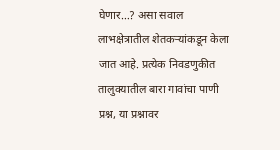घेणार…? असा सवाल लाभक्षेत्रातील शेतकऱ्यांकडून केला जात आहे. प्रत्येक निवडणुकीत तालुक्यातील बारा गावांचा पाणी प्रश्न, या प्रश्नावर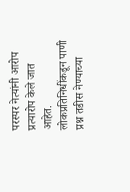परस्पर नेत्यांनी आरोप प्रत्यारोप केले जात आहेत. लोकप्रतिनिधींकडून पाणी प्रश्न तडीस नेण्याच्या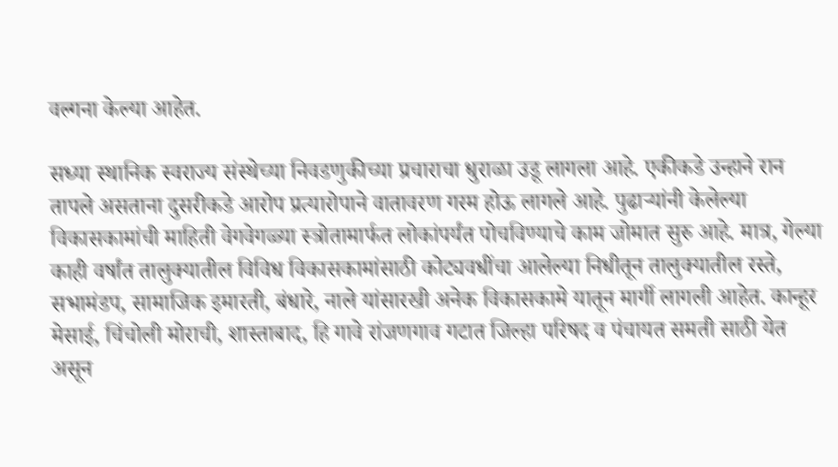वल्गना केल्या आहेत.

सध्या स्थानिक स्वराज्य संस्थेच्या निवडणुकीच्या प्रचाराचा धुराळा उडू लागला आहे. एकीकडे उन्हाने रान तापले असताना दुसरीकडे आरोप प्रत्यारोपाने वातावरण गरम होऊ लागले आहे. पुढाऱ्यांनी केलेल्या विकासकामांची माहिती वेगवेगळ्या स्त्रोतामार्फत लोकांपर्यंत पोचविण्याचे काम जोमात सुरु आहे. मात्र, गेल्या काही वर्षांत तालुक्यातील विविध विकासकामांसाठी कोट्यवधींचा आलेल्या निधीतून तालुक्यातील रस्ते, सभामंडप, सामाजिक इमारती, बंधारे, नाले यांसारखी अनेक विकासकामे यातून मार्गी लागली आहेत. कान्हूर मेसाई, चिंचोली मोराची, शास्ताबाद, हि गावे रांजणगाव गटात जिल्हा परिषद व पंचायत समती साठी येत असून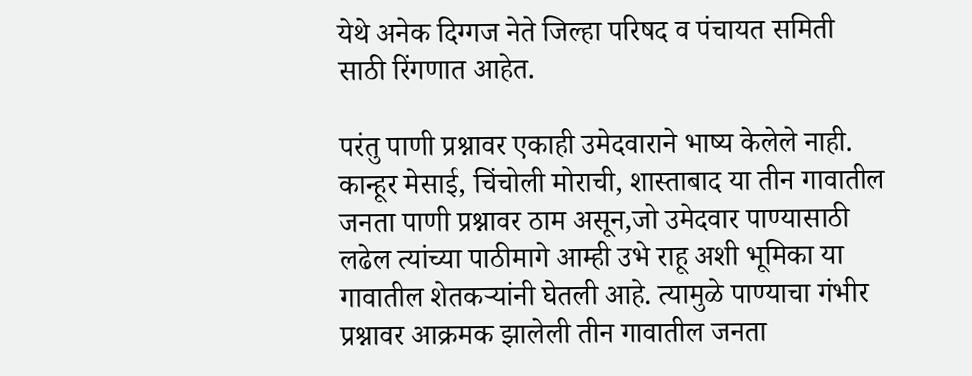येथे अनेक दिग्गज नेते जिल्हा परिषद व पंचायत समिती साठी रिंगणात आहेत.

परंतु पाणी प्रश्नावर एकाही उमेदवाराने भाष्य केलेले नाही. कान्हूर मेसाई, चिंचोली मोराची, शास्ताबाद या तीन गावातील जनता पाणी प्रश्नावर ठाम असून,जो उमेदवार पाण्यासाठी लढेल त्यांच्या पाठीमागे आम्ही उभे राहू अशी भूमिका या गावातील शेतकऱ्यांनी घेतली आहे. त्यामुळे पाण्याचा गंभीर प्रश्नावर आक्रमक झालेली तीन गावातील जनता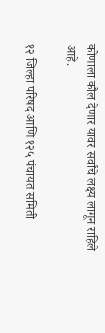कोणाला कौल देणार यावर सर्वांचे लक्ष्य लागून राहिले आहे.

१२ जिल्हा परिषद आणि १२५ पंचायत समिती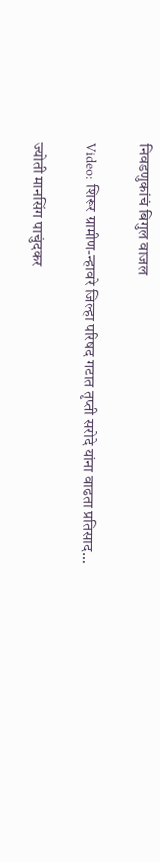निवडणुकांचं बिगुल वाजल

Video: शिरूर ग्रामीण-न्हावरे जिल्हा परिषद गटात तृप्ती सरोदे यांना वाढता प्रतिसाद…

ज्योती मानसिंग पाचुंदकर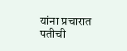यांना प्रचारात पतीची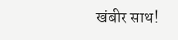खंबीर साथ!